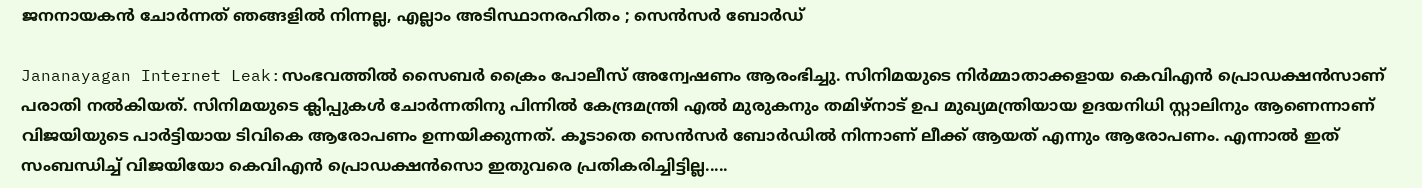ജനനായകൻ ചോർന്നത് ഞങ്ങളിൽ നിന്നല്ല, എല്ലാം അടിസ്ഥാനരഹിതം ; സെൻസർ ബോർഡ്

Jananayagan Internet Leak:സംഭവത്തിൽ സൈബർ ക്രൈം പോലീസ് അന്വേഷണം ആരംഭിച്ചു. സിനിമയുടെ നിർമ്മാതാക്കളായ കെവിഎൻ പ്രൊഡക്ഷൻസാണ് പരാതി നൽകിയത്. സിനിമയുടെ ക്ലിപ്പുകൾ ചോർന്നതിനു പിന്നിൽ കേന്ദ്രമന്ത്രി എല്‍ മുരുകനും തമിഴ്നാട് ഉപ മുഖ്യമന്ത്രിയായ ഉദയനിധി സ്റ്റാലിനും ആണെന്നാണ് വിജയിയുടെ പാർട്ടിയായ ടിവികെ ആരോപണം ഉന്നയിക്കുന്നത്. കൂടാതെ സെൻസർ ബോർഡിൽ നിന്നാണ് ലീക്ക് ആയത് എന്നും ആരോപണം. എന്നാൽ ഇത് സംബന്ധിച്ച് വിജയിയോ കെവിഎൻ പ്രൊഡക്ഷൻസൊ ഇതുവരെ പ്രതികരിച്ചിട്ടില്ല.....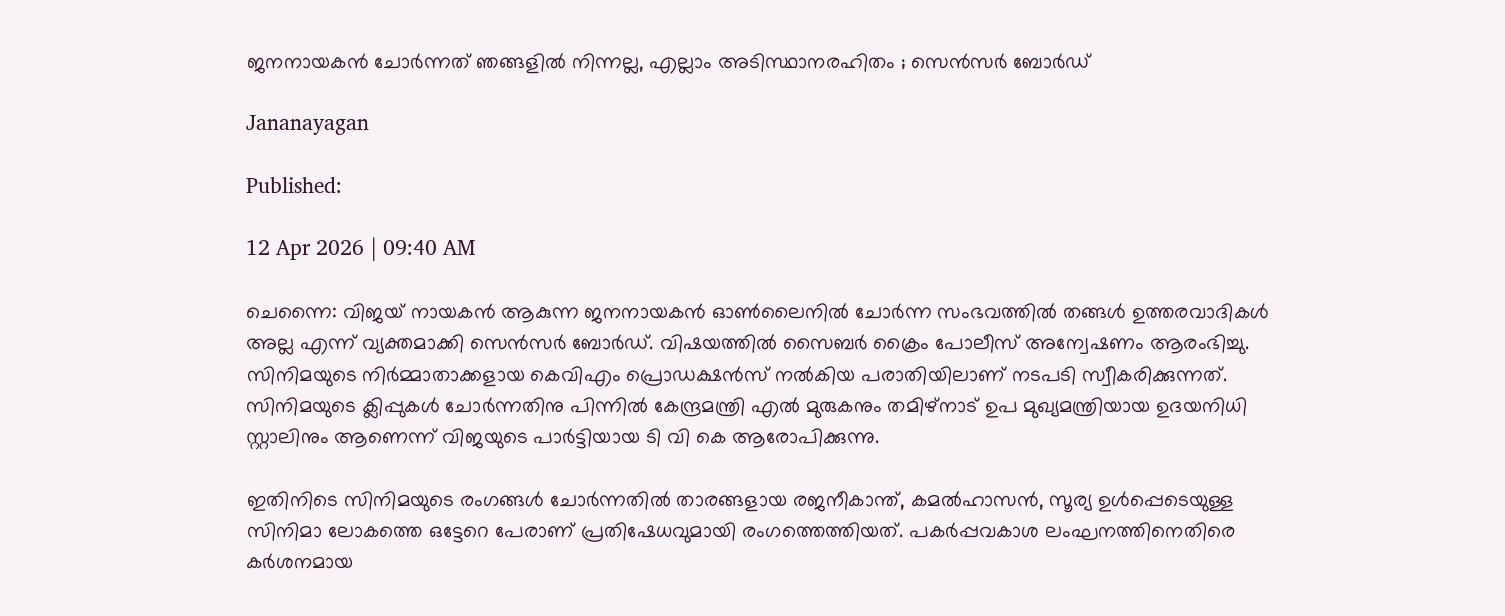ജനനായകൻ ചോർന്നത് ഞങ്ങളിൽ നിന്നല്ല, എല്ലാം അടിസ്ഥാനരഹിതം ; സെൻസർ ബോർഡ്

Jananayagan

Published:

12 Apr 2026 | 09:40 AM

ചെന്നൈ: വിജയ് നായകൻ ആകുന്ന ജനനായകൻ ഓൺലൈനിൽ ചോർന്ന സംഭവത്തിൽ തങ്ങൾ ഉത്തരവാദികൾ അല്ല എന്ന് വ്യക്തമാക്കി സെൻസർ ബോർഡ്. വിഷയത്തിൽ സൈബർ ക്രൈം പോലീസ് അന്വേഷണം ആരംഭിച്ചു. സിനിമയുടെ നിർമ്മാതാക്കളായ കെവിഎം പ്രൊഡക്ഷൻസ് നൽകിയ പരാതിയിലാണ് നടപടി സ്വീകരിക്കുന്നത്. സിനിമയുടെ ക്ലിപ്പുകൾ ചോർന്നതിനു പിന്നിൽ കേന്ദ്രമന്ത്രി എല്‍ മുരുകനും തമിഴ്നാട് ഉപ മുഖ്യമന്ത്രിയായ ഉദയനിധി സ്റ്റാലിനും ആണെന്ന് വിജയുടെ പാർട്ടിയായ ടി വി കെ ആരോപിക്കുന്നു.

ഇതിനിടെ സിനിമയുടെ രംഗങ്ങൾ ചോർന്നതിൽ താരങ്ങളായ രജനീകാന്ത്, കമൽഹാസൻ, സൂര്യ ഉൾപ്പെടെയുള്ള സിനിമാ ലോകത്തെ ഒട്ടേറെ പേരാണ് പ്രതിഷേധവുമായി രംഗത്തെത്തിയത്. പകർപ്പവകാശ ലംഘനത്തിനെതിരെ കർശനമായ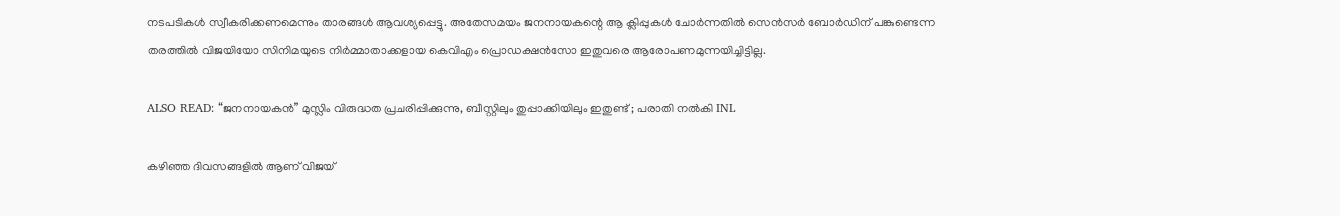നടപടികൾ സ്വീകരിക്കണമെന്നും താരങ്ങൾ ആവശ്യപ്പെട്ടു. അതേസമയം ജനനായകന്റെ ആ ക്ലിപ്പുകൾ ചോർന്നതിൽ സെൻസർ ബോർഡിന് പങ്കുണ്ടെന്ന തരത്തിൽ വിജയിയോ സിനിമയുടെ നിർമ്മാതാക്കളായ കെവിഎം പ്രൊഡക്ഷൻസോ ഇതുവരെ ആരോപണമുന്നയിച്ചിട്ടില്ല.

ALSO READ: “ജനനായകൻ” മുസ്ലിം വിരുദ്ധത പ്രചരിപ്പിക്കുന്നു, ബീസ്റ്റിലും തുപ്പാക്കിയിലും ഇതുണ്ട് ; പരാതി നൽകി INL

കഴിഞ്ഞ ദിവസങ്ങളിൽ ആണ് വിജയ്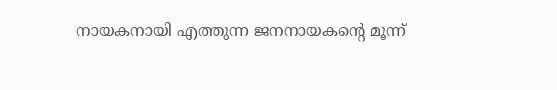നായകനായി എത്തുന്ന ജനനായകന്റെ മൂന്ന്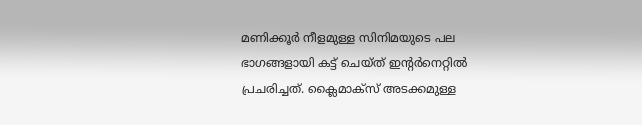മണിക്കൂർ നീളമുള്ള സിനിമയുടെ പല ഭാഗങ്ങളായി കട്ട് ചെയ്ത് ഇന്റർനെറ്റിൽ പ്രചരിച്ചത്. ക്ലൈമാക്സ് അടക്കമുള്ള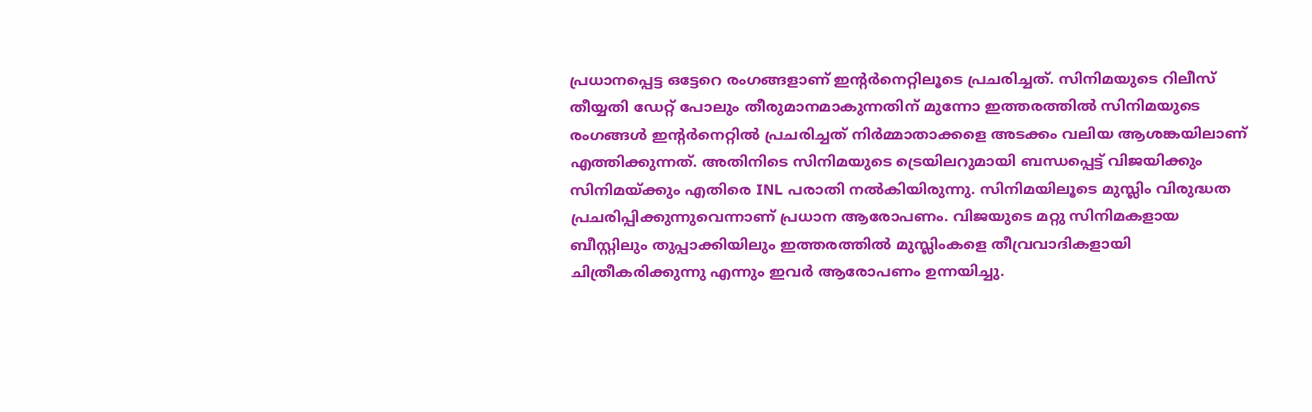പ്രധാനപ്പെട്ട ഒട്ടേറെ രംഗങ്ങളാണ് ഇന്റർനെറ്റിലൂടെ പ്രചരിച്ചത്. സിനിമയുടെ റിലീസ് തീയ്യതി ഡേറ്റ് പോലും തീരുമാനമാകുന്നതിന് മുന്നോ ഇത്തരത്തിൽ സിനിമയുടെ രംഗങ്ങൾ ഇന്റർനെറ്റിൽ പ്രചരിച്ചത് നിർമ്മാതാക്കളെ അടക്കം വലിയ ആശങ്കയിലാണ് എത്തിക്കുന്നത്. അതിനിടെ സിനിമയുടെ ട്രെയിലറുമായി ബന്ധപ്പെട്ട് വിജയിക്കും സിനിമയ്ക്കും എതിരെ INL പരാതി നൽകിയിരുന്നു. സിനിമയിലൂടെ മുസ്ലിം വിരുദ്ധത പ്രചരിപ്പിക്കുന്നുവെന്നാണ് പ്രധാന ആരോപണം. വിജയുടെ മറ്റു സിനിമകളായ ബീസ്റ്റിലും തുപ്പാക്കിയിലും ഇത്തരത്തിൽ മുസ്ലിംകളെ തീവ്രവാദികളായി ചിത്രീകരിക്കുന്നു എന്നും ഇവർ ആരോപണം ഉന്നയിച്ചു.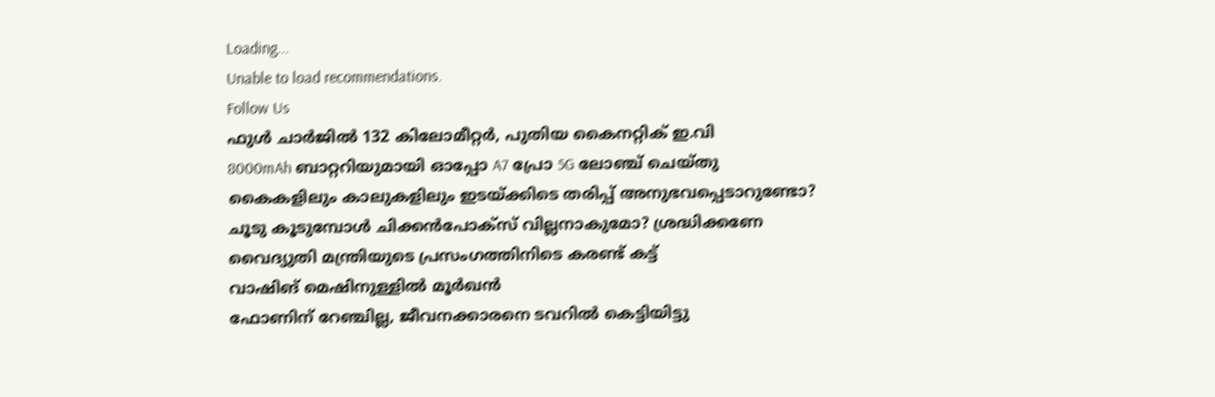Loading...
Unable to load recommendations.
Follow Us
ഫുൾ ചാർജിൽ 132 കിലോമീറ്റർ, പുതിയ കൈനറ്റിക് ഇ.വി
8000mAh ബാറ്ററിയുമായി ഓപ്പോ A7 പ്രോ 5G ലോഞ്ച് ചെയ്തു
കൈകളിലും കാലുകളിലും ഇടയ്ക്കിടെ തരിപ്പ് അനുഭവപ്പെടാറുണ്ടോ?
ചൂടു കൂടുമ്പോൾ ചിക്കൻപോക്സ് വില്ലനാകുമോ? ശ്രദ്ധിക്കണേ
വൈദ്യുതി മന്ത്രിയുടെ പ്രസംഗത്തിനിടെ കരണ്ട് കട്ട്
വാഷിങ് മെഷിനുള്ളിൽ മൂർഖൻ
ഫോണിന് റേഞ്ചില്ല, ജീവനക്കാരനെ ടവറിൽ കെട്ടിയിട്ടു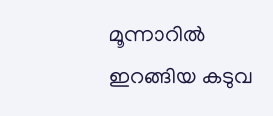മൂന്നാറിൽ ഇറങ്ങിയ കടുവ